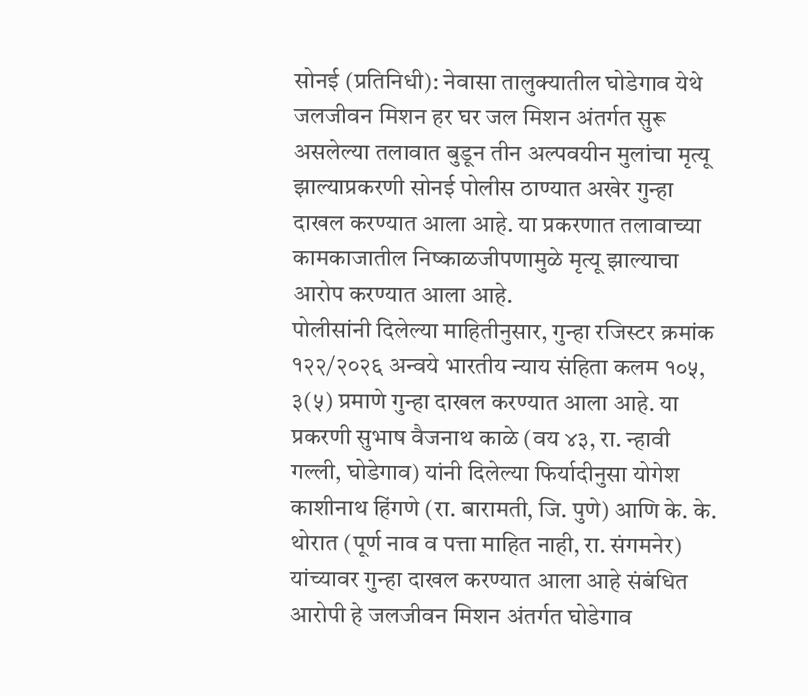सोनई (प्रतिनिधी): नेवासा तालुक्यातील घोडेगाव येथे जलजीवन मिशन हर घर जल मिशन अंतर्गत सुरू असलेल्या तलावात बुडून तीन अल्पवयीन मुलांचा मृत्यू झाल्याप्रकरणी सोनई पोलीस ठाण्यात अखेर गुन्हा दाखल करण्यात आला आहे. या प्रकरणात तलावाच्या कामकाजातील निष्काळजीपणामुळे मृत्यू झाल्याचा आरोप करण्यात आला आहे.
पोलीसांनी दिलेल्या माहितीनुसार, गुन्हा रजिस्टर क्रमांक १२२/२०२६ अन्वये भारतीय न्याय संहिता कलम १०५, ३(५) प्रमाणे गुन्हा दाखल करण्यात आला आहे. या प्रकरणी सुभाष वैजनाथ काळे (वय ४३, रा. न्हावी गल्ली, घोडेगाव) यांनी दिलेल्या फिर्यादीनुसा योगेश काशीनाथ हिंगणे (रा. बारामती, जि. पुणे) आणि के. के. थोरात (पूर्ण नाव व पत्ता माहित नाही, रा. संगमनेर) यांच्यावर गुन्हा दाखल करण्यात आला आहे संबंधित आरोपी हे जलजीवन मिशन अंतर्गत घोडेगाव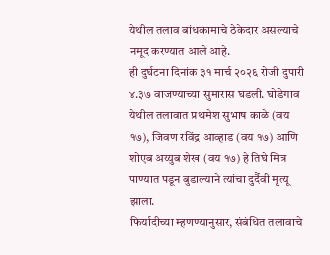येथील तलाव बांधकामाचे ठेकेदार असल्याचे नमूद करण्यात आले आहे.
ही दुर्घटना दिनांक ३१ मार्च २०२६ रोजी दुपारी ४.३७ वाजण्याच्या सुमारास घडली. घोडेगाव येथील तलावात प्रथमेश सुभाष काळे (वय १७), जिवण रविंद्र आव्हाड (वय १७) आणि शोएब अय्युब शेख (वय १७) हे तिघे मित्र पाण्यात पडून बुडाल्याने त्यांचा दुर्दैवी मृत्यू झाला.
फिर्यादीच्या म्हणण्यानुसार, संबंधित तलावाचे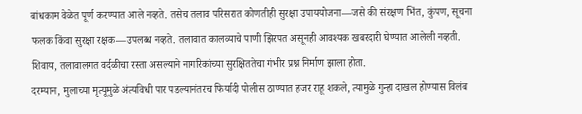बांधकाम वेळेत पूर्ण करण्यात आले नव्हते. तसेच तलाव परिसरात कोणतीही सुरक्षा उपाययोजना—जसे की संरक्षण भिंत, कुंपण, सूचना फलक किंवा सुरक्षा रक्षक—उपलब्ध नव्हते. तलावात कालव्याचे पाणी झिरपत असूनही आवश्यक खबरदारी घेण्यात आलेली नव्हती. शिवाय, तलावालगत वर्दळीचा रस्ता असल्याने नागरिकांच्या सुरक्षिततेचा गंभीर प्रश्न निर्माण झाला होता.
दरम्यान, मुलाच्या मृत्यूमुळे अंत्यविधी पार पडल्यानंतरच फिर्यादी पोलीस ठाण्यात हजर राहू शकले, त्यामुळे गुन्हा दाखल होण्यास विलंब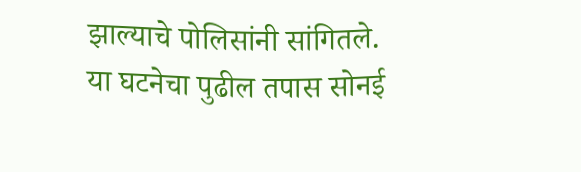झाल्याचे पोलिसांनी सांगितले.
या घटनेचा पुढील तपास सोनई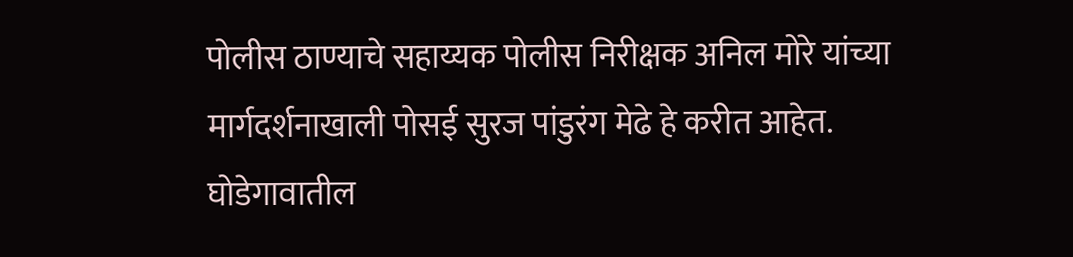पोलीस ठाण्याचे सहाय्यक पोलीस निरीक्षक अनिल मोरे यांच्या मार्गदर्शनाखाली पोसई सुरज पांडुरंग मेढे हे करीत आहेत.
घोडेगावातील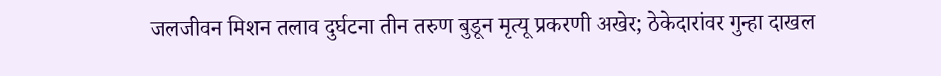जलजीवन मिशन तलाव दुर्घटना तीन तरुण बुडून मृत्यू प्रकरणी अखेर; ठेकेदारांवर गुन्हा दाखल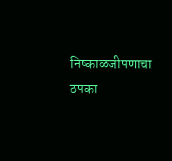निष्काळजीपणाचा ठपका